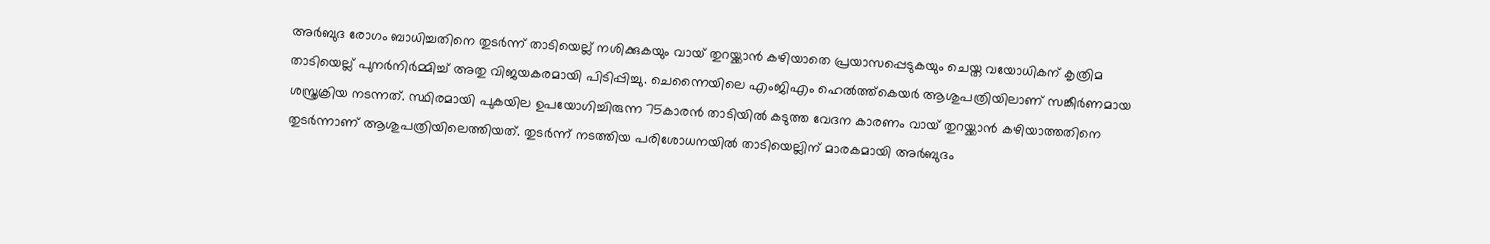അര്‍ബുദ രോഗം ബാധിച്ചതിനെ തുടര്‍ന്ന് താടിയെല്ല് നശിക്കുകയും വായ് തുറയ്ക്കാന്‍ കഴിയാതെ പ്രയാസപ്പെടുകയും ചെയ്ത വയോധികന് കൃത്രിമ താടിയെല്ല് പുനര്‍നിര്‍മ്മിച്ച് അതു വിജയകരമായി പിടിപ്പിച്ചു. ചെന്നൈയിലെ എംജിഎം ഹെല്‍ത്ത്‌കെയര്‍ ആശുപത്രിയിലാണ് സങ്കീര്‍ണമായ ശസ്ത്രക്രിയ നടന്നത്. സ്ഥിരമായി പുകയില ഉപയോഗിച്ചിരുന്ന 75കാരന്‍ താടിയില്‍ കടുത്ത വേദന കാരണം വായ് തുറയ്ക്കാന്‍ കഴിയാത്തതിനെ തുടര്‍ന്നാണ് ആശുപത്രിയിലെത്തിയത്. തുടര്‍ന്ന് നടത്തിയ പരിശോധനയില്‍ താടിയെല്ലിന് മാരകമായി അര്‍ബുദം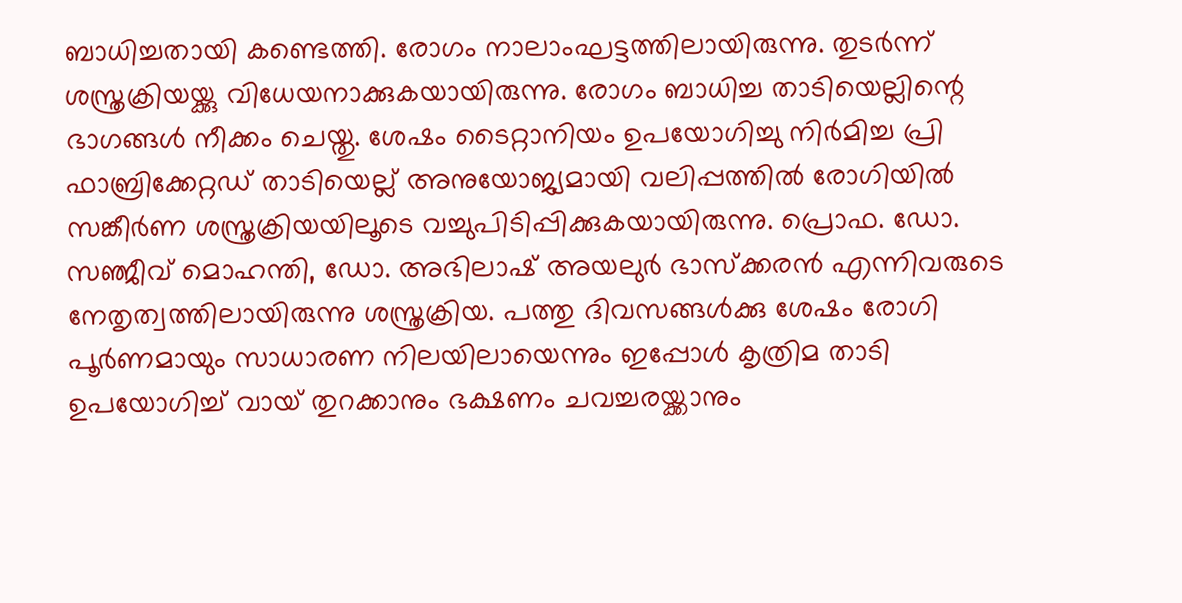ബാധിച്ചതായി കണ്ടെത്തി. രോഗം നാലാംഘട്ടത്തിലായിരുന്നു. തുടര്‍ന്ന് ശസ്ത്രക്രിയയ്ക്കു വിധേയനാക്കുകയായിരുന്നു. രോഗം ബാധിച്ച താടിയെല്ലിന്റെ ഭാഗങ്ങള്‍ നീക്കം ചെയ്തു. ശേഷം ടൈറ്റാനിയം ഉപയോഗിച്ചു നിര്‍മിച്ച പ്രി ഫാബ്രിക്കേറ്റഡ് താടിയെല്ല് അനുയോജ്യമായി വലിപ്പത്തില്‍ രോഗിയില്‍ സങ്കീര്‍ണ ശസ്ത്രക്രിയയിലൂടെ വച്ചുപിടിപ്പിക്കുകയായിരുന്നു. പ്രൊഫ. ഡോ. സഞ്ജീവ് മൊഹന്തി, ഡോ. അഭിലാഷ് അയലുര്‍ ഭാസ്‌ക്കരന്‍ എന്നിവരുടെ നേതൃത്വത്തിലായിരുന്നു ശസ്ത്രക്രിയ. പത്തു ദിവസങ്ങള്‍ക്കു ശേഷം രോഗി പൂര്‍ണമായും സാധാരണ നിലയിലായെന്നും ഇപ്പോള്‍ കൃത്രിമ താടി ഉപയോഗിച്ച് വായ് തുറക്കാനും ഭക്ഷണം ചവച്ചരയ്ക്കാനും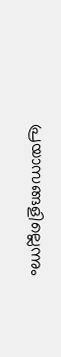പ്രയാസങ്ങളില്ലെന്നും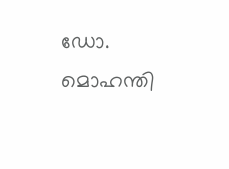ഡോ. മൊഹന്തി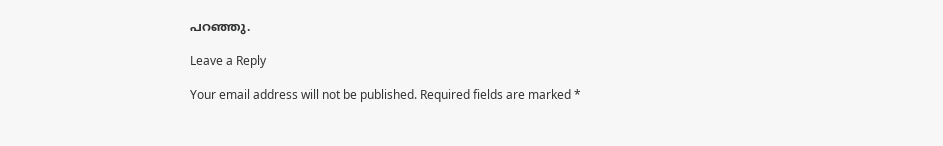പറഞ്ഞു.

Leave a Reply

Your email address will not be published. Required fields are marked *